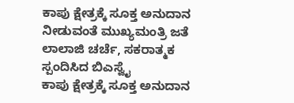ಕಾಪು ಕ್ಷೇತ್ರಕ್ಕೆ ಸೂಕ್ತ ಅನುದಾನ ನೀಡುವಂತೆ ಮುಖ್ಯಮಂತ್ರಿ ಜತೆ ಲಾಲಾಜಿ ಚರ್ಚೆ, ಸಕರಾತ್ಮಕ ಸ್ಪಂದಿಸಿದ ಬಿಎಸ್ವೈ
ಕಾಪು ಕ್ಷೇತ್ರಕ್ಕೆ ಸೂಕ್ತ ಅನುದಾನ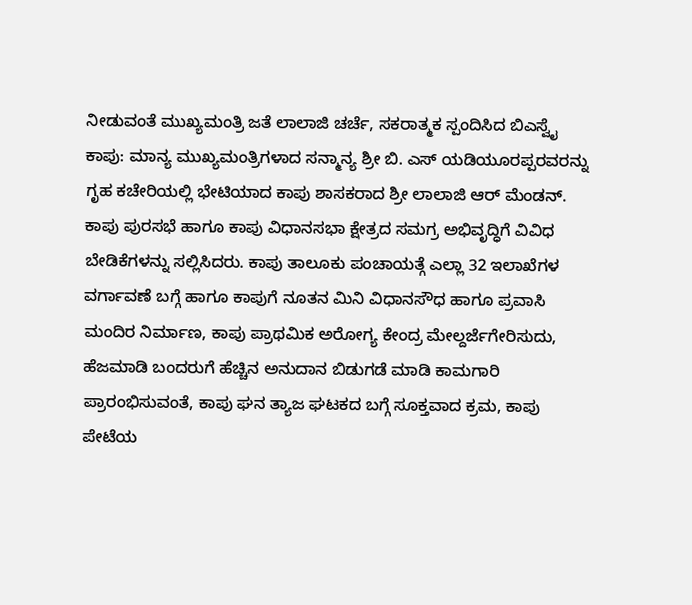ನೀಡುವಂತೆ ಮುಖ್ಯಮಂತ್ರಿ ಜತೆ ಲಾಲಾಜಿ ಚರ್ಚೆ, ಸಕರಾತ್ಮಕ ಸ್ಪಂದಿಸಿದ ಬಿಎಸ್ವೈ
ಕಾಪು: ಮಾನ್ಯ ಮುಖ್ಯಮಂತ್ರಿಗಳಾದ ಸನ್ಮಾನ್ಯ ಶ್ರೀ ಬಿ. ಎಸ್ ಯಡಿಯೂರಪ್ಪರವರನ್ನು ಗೃಹ ಕಚೇರಿಯಲ್ಲಿ ಭೇಟಿಯಾದ ಕಾಪು ಶಾಸಕರಾದ ಶ್ರೀ ಲಾಲಾಜಿ ಆರ್ ಮೆಂಡನ್. ಕಾಪು ಪುರಸಭೆ ಹಾಗೂ ಕಾಪು ವಿಧಾನಸಭಾ ಕ್ಷೇತ್ರದ ಸಮಗ್ರ ಅಭಿವೃದ್ಧಿಗೆ ವಿವಿಧ ಬೇಡಿಕೆಗಳನ್ನು ಸಲ್ಲಿಸಿದರು. ಕಾಪು ತಾಲೂಕು ಪಂಚಾಯತ್ಗೆ ಎಲ್ಲಾ 32 ಇಲಾಖೆಗಳ ವರ್ಗಾವಣೆ ಬಗ್ಗೆ ಹಾಗೂ ಕಾಪುಗೆ ನೂತನ ಮಿನಿ ವಿಧಾನಸೌಧ ಹಾಗೂ ಪ್ರವಾಸಿ ಮಂದಿರ ನಿರ್ಮಾಣ, ಕಾಪು ಪ್ರಾಥಮಿಕ ಅರೋಗ್ಯ ಕೇಂದ್ರ ಮೇಲ್ದರ್ಜೆಗೇರಿಸುದು, ಹೆಜಮಾಡಿ ಬಂದರುಗೆ ಹೆಚ್ಚಿನ ಅನುದಾನ ಬಿಡುಗಡೆ ಮಾಡಿ ಕಾಮಗಾರಿ ಪ್ರಾರಂಭಿಸುವಂತೆ, ಕಾಪು ಘನ ತ್ಯಾಜ ಘಟಕದ ಬಗ್ಗೆ ಸೂಕ್ತವಾದ ಕ್ರಮ, ಕಾಪು ಪೇಟೆಯ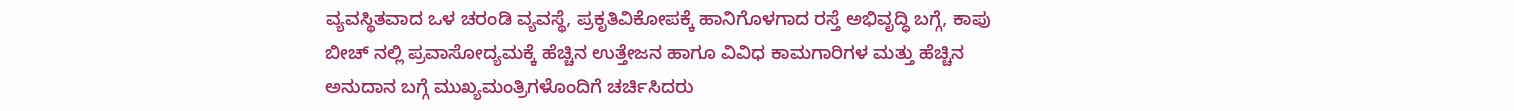ವ್ಯವಸ್ಥಿತವಾದ ಒಳ ಚರಂಡಿ ವ್ಯವಸ್ಥೆ, ಪ್ರಕೃತಿವಿಕೋಪಕ್ಕೆ ಹಾನಿಗೊಳಗಾದ ರಸ್ತೆ ಅಭಿವೃದ್ಧಿ ಬಗ್ಗೆ, ಕಾಪು ಬೀಚ್ ನಲ್ಲಿ ಪ್ರವಾಸೋದ್ಯಮಕ್ಕೆ ಹೆಚ್ಚಿನ ಉತ್ತೇಜನ ಹಾಗೂ ವಿವಿಧ ಕಾಮಗಾರಿಗಳ ಮತ್ತು ಹೆಚ್ಚಿನ ಅನುದಾನ ಬಗ್ಗೆ ಮುಖ್ಯಮಂತ್ರಿಗಳೊಂದಿಗೆ ಚರ್ಚಿಸಿದರು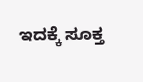ಇದಕ್ಕೆ ಸೂಕ್ತ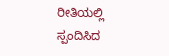ರೀತಿಯಲ್ಲಿ ಸ್ಪಂದಿಸಿದ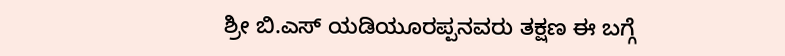ಶ್ರೀ ಬಿ.ಎಸ್ ಯಡಿಯೂರಪ್ಪನವರು ತಕ್ಷಣ ಈ ಬಗ್ಗೆ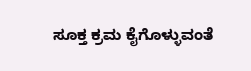ಸೂಕ್ತ ಕ್ರಮ ಕೈಗೊಳ್ಳುವಂತೆ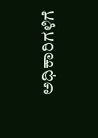ಅಧಿಕಾರಿಗಳಿಗೆ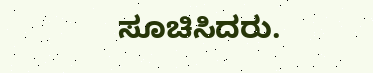ಸೂಚಿಸಿದರು.